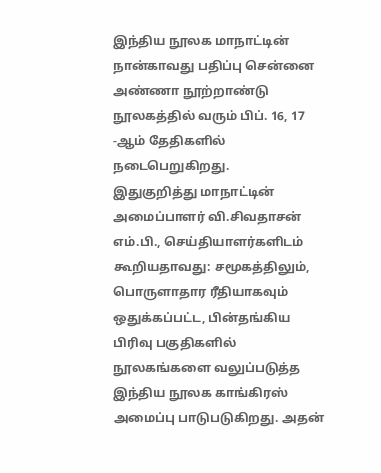இந்திய நூலக மாநாட்டின் நான்காவது பதிப்பு சென்னை அண்ணா நூற்றாண்டு நூலகத்தில் வரும் பிப். 16, 17 -ஆம் தேதிகளில் நடைபெறுகிறது.
இதுகுறித்து மாநாட்டின் அமைப்பாளர் வி.சிவதாசன் எம்.பி., செய்தியாளர்களிடம் கூறியதாவது: சமூகத்திலும், பொருளாதார ரீதியாகவும் ஒதுக்கப்பட்ட, பின்தங்கிய பிரிவு பகுதிகளில் நூலகங்களை வலுப்படுத்த இந்திய நூலக காங்கிரஸ் அமைப்பு பாடுபடுகிறது. அதன்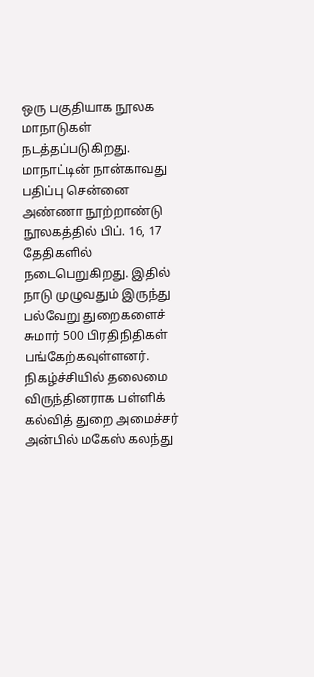ஒரு பகுதியாக நூலக மாநாடுகள் நடத்தப்படுகிறது. மாநாட்டின் நான்காவது பதிப்பு சென்னை அண்ணா நூற்றாண்டு நூலகத்தில் பிப். 16, 17 தேதிகளில் நடைபெறுகிறது. இதில் நாடு முழுவதும் இருந்து பல்வேறு துறைகளைச் சுமார் 500 பிரதிநிதிகள் பங்கேற்கவுள்ளனர்.
நிகழ்ச்சியில் தலைமை விருந்தினராக பள்ளிக் கல்வித் துறை அமைச்சர் அன்பில் மகேஸ் கலந்து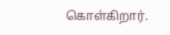கொள்கிறார்.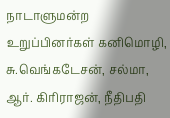நாடாளுமன்ற உறுப்பினர்கள் கனிமொழி, சு.வெங்கடேசன், சல்மா, ஆர். கிரிராஜன், நீதிபதி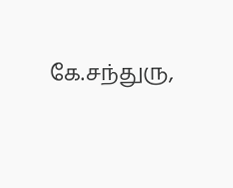கே.சந்துரு,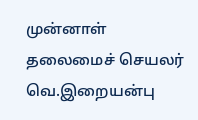முன்னாள் தலைமைச் செயலர் வெ.இறையன்பு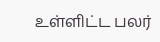உள்ளிட்ட பலர்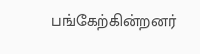பங்கேற்கின்றனர்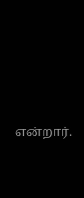என்றார்.